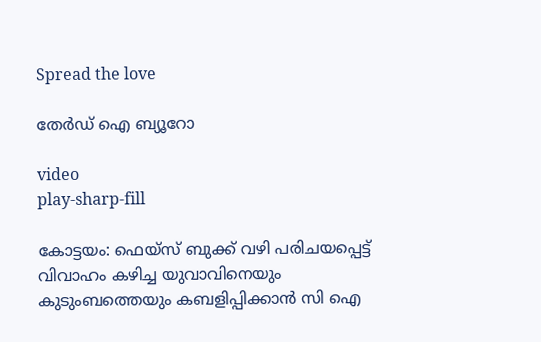Spread the love

തേർഡ് ഐ ബ്യൂറോ

video
play-sharp-fill

കോട്ടയം: ഫെയ്സ് ബുക്ക് വഴി പരിചയപ്പെട്ട് വിവാഹം കഴിച്ച യുവാവിനെയും കുടുംബത്തെയും കബളിപ്പിക്കാൻ സി ഐ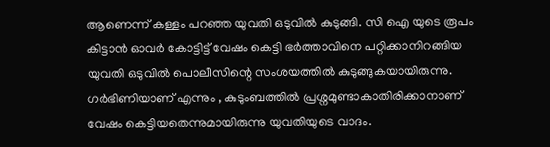ആണെന്ന് കള്ളം പറഞ്ഞ യുവതി ഒടുവിൽ കുടുങ്ങി. സി ഐ യുടെ രൂപം കിട്ടാൻ ഓവർ കോട്ടിട്ട് വേഷം കെട്ടി ഭർത്താവിനെ പറ്റിക്കാനിറങ്ങിയ യുവതി ഒടുവിൽ പൊലീസിന്റെ സംശയത്തിൽ കുടുങ്ങുകയായിരുന്നു. ഗർഭിണിയാണ് എന്നും , കുടുംബത്തിൽ പ്രശ്നമുണ്ടാകാതിരിക്കാനാണ് വേഷം കെട്ടിയതെന്നുമായിരുന്നു യുവതിയുടെ വാദം.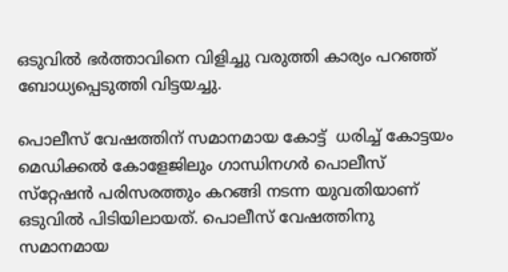ഒടുവിൽ ഭർത്താവിനെ വിളിച്ചു വരുത്തി കാര്യം പറഞ്ഞ് ബോധ്യപ്പെടുത്തി വിട്ടയച്ചു.

പൊലീസ് വേഷത്തിന് സമാനമായ കോട്ട്  ധരിച്ച്‌ കോട്ടയം മെഡിക്കല്‍ കോളേജിലും ഗാന്ധിനഗര്‍ പൊലീസ് സ്‌റ്റേഷന്‍ പരിസരത്തും കറങ്ങി നടന്ന യുവതിയാണ് ഒടുവില്‍ പിടിയിലായത്. പൊലീസ് വേഷത്തിനു സമാനമായ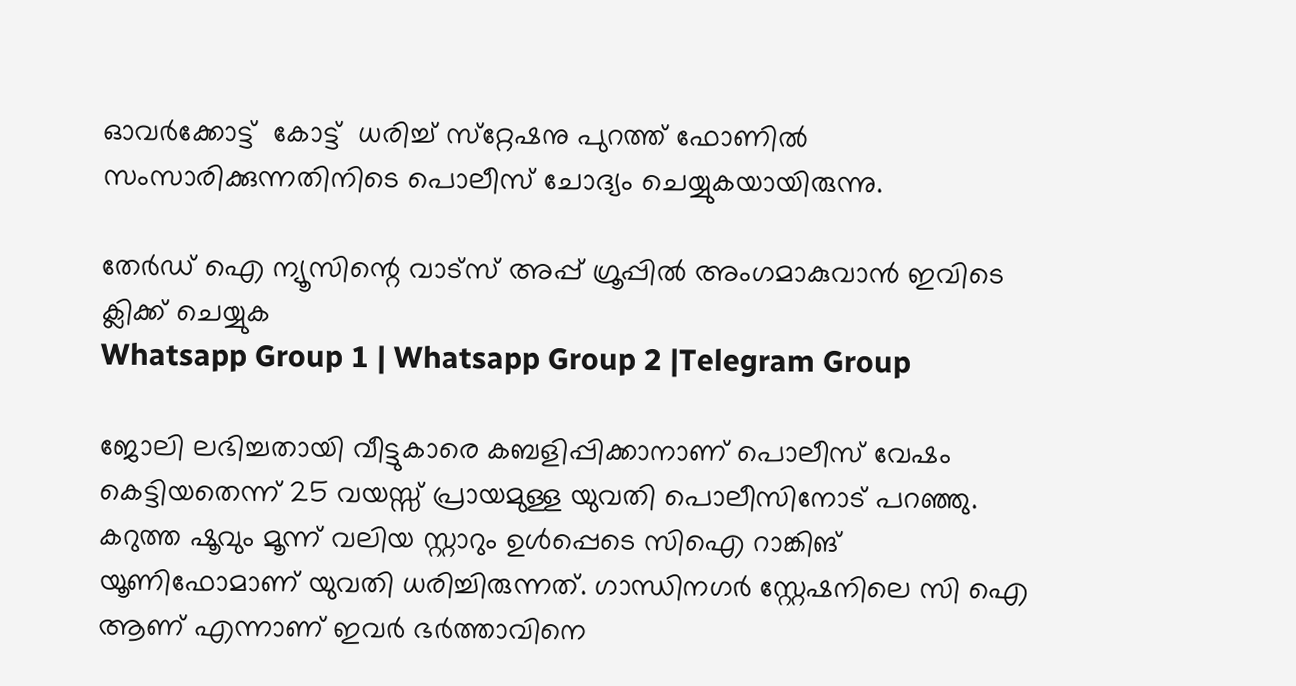ഓവർക്കോട്ട്  കോട്ട്  ധരിച്ച്‌ സ്‌റ്റേഷനു പുറത്ത് ഫോണില്‍ സംസാരിക്കുന്നതിനിടെ പൊലീസ് ചോദ്യം ചെയ്യുകയായിരുന്നു.

തേർഡ് ഐ ന്യൂസിന്റെ വാട്സ് അപ്പ് ഗ്രൂപ്പിൽ അംഗമാകുവാൻ ഇവിടെ ക്ലിക്ക് ചെയ്യുക
Whatsapp Group 1 | Whatsapp Group 2 |Telegram Group

ജോലി ലഭിച്ചതായി വീട്ടുകാരെ കബളിപ്പിക്കാനാണ് പൊലീസ് വേഷം കെട്ടിയതെന്ന് 25 വയസ്സ് പ്രായമുള്ള യുവതി പൊലീസിനോട് പറഞ്ഞു. കറുത്ത ഷൂവും മൂന്ന് വലിയ സ്റ്റാറും ഉള്‍പ്പെടെ സിഐ റാങ്കിങ് യൂണിഫോമാണ് യുവതി ധരിച്ചിരുന്നത്. ഗാന്ധിനഗർ സ്റ്റേഷനിലെ സി ഐ ആണ് എന്നാണ് ഇവർ ഭർത്താവിനെ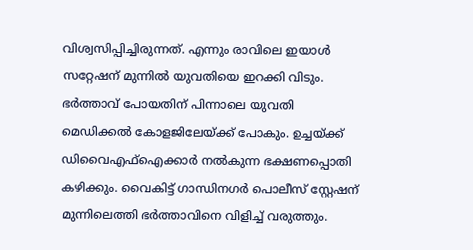വിശ്വസിപ്പിച്ചിരുന്നത്. എന്നും രാവിലെ ഇയാൾ സറ്റേഷന് മുന്നിൽ യുവതിയെ ഇറക്കി വിടും. ഭർത്താവ് പോയതിന് പിന്നാലെ യുവതി മെഡിക്കൽ കോളജിലേയ്ക്ക് പോകും. ഉച്ചയ്ക്ക് ഡിവൈഎഫ്ഐക്കാർ നൽകുന്ന ഭക്ഷണപ്പൊതി കഴിക്കും. വൈകിട്ട് ഗാന്ധിനഗർ പൊലീസ് സ്റ്റേഷന് മുന്നിലെത്തി ഭർത്താവിനെ വിളിച്ച് വരുത്തും.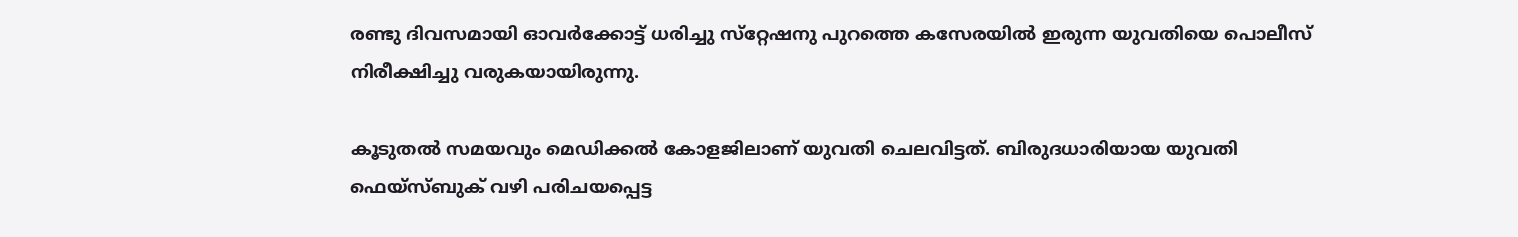രണ്ടു ദിവസമായി ഓവർക്കോട്ട് ധരിച്ചു സ്‌റ്റേഷനു പുറത്തെ കസേരയില്‍ ഇരുന്ന യുവതിയെ പൊലീസ് നിരീക്ഷിച്ചു വരുകയായിരുന്നു.

കൂടുതല്‍ സമയവും മെഡിക്കല്‍ കോളജിലാണ് യുവതി ചെലവിട്ടത്. ബിരുദധാരിയായ യുവതി ഫെയ്‌സ്ബുക് വഴി പരിചയപ്പെട്ട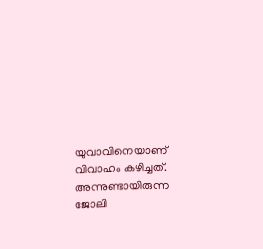യുവാവിനെയാണ് വിവാഹം കഴിച്ചത്. അന്നുണ്ടായിരുന്ന ജോലി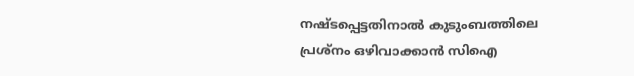നഷ്ടപ്പെട്ടതിനാല്‍ കുടുംബത്തിലെ പ്രശ്‌നം ഒഴിവാക്കാന്‍ സിഐ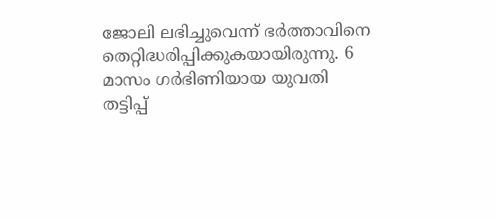ജോലി ലഭിച്ചുവെന്ന് ഭര്‍ത്താവിനെ തെറ്റിദ്ധരിപ്പിക്കുകയായിരുന്നു. 6 മാസം ഗര്‍ഭിണിയായ യുവതി തട്ടിപ്പ്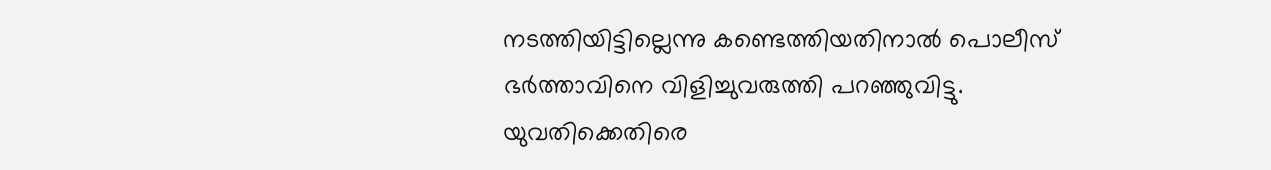നടത്തിയിട്ടില്ലെന്നു കണ്ടെത്തിയതിനാല്‍ പൊലീസ് ഭര്‍ത്താവിനെ വിളിച്ചുവരുത്തി പറഞ്ഞുവിട്ടു. യുവതിക്കെതിരെ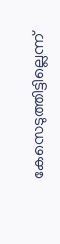കേസെടുത്തിട്ടില്ലെന്ന്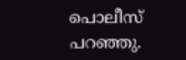പൊലീസ് പറഞ്ഞു.